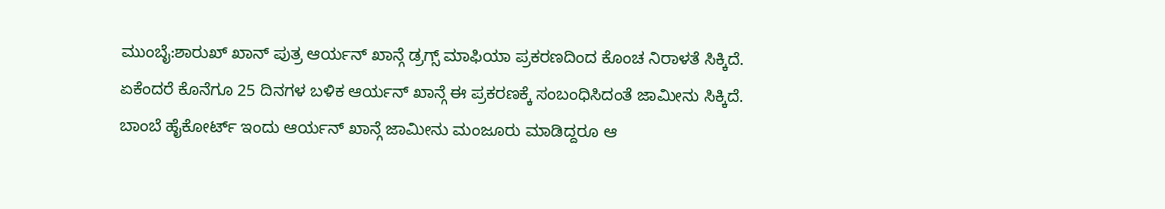ಮುಂಬೈ:ಶಾರುಖ್ ಖಾನ್ ಪುತ್ರ ಆರ್ಯನ್ ಖಾನ್ಗೆ ಡ್ರಗ್ಸ್ ಮಾಫಿಯಾ ಪ್ರಕರಣದಿಂದ ಕೊಂಚ ನಿರಾಳತೆ ಸಿಕ್ಕಿದೆ. ಏಕೆಂದರೆ ಕೊನೆಗೂ 25 ದಿನಗಳ ಬಳಿಕ ಆರ್ಯನ್ ಖಾನ್ಗೆ ಈ ಪ್ರಕರಣಕ್ಕೆ ಸಂಬಂಧಿಸಿದಂತೆ ಜಾಮೀನು ಸಿಕ್ಕಿದೆ.
ಬಾಂಬೆ ಹೈಕೋರ್ಟ್ ಇಂದು ಆರ್ಯನ್ ಖಾನ್ಗೆ ಜಾಮೀನು ಮಂಜೂರು ಮಾಡಿದ್ದರೂ ಆ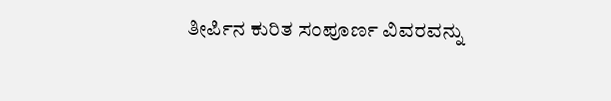ತೀರ್ಪಿನ ಕುರಿತ ಸಂಪೂರ್ಣ ವಿವರವನ್ನು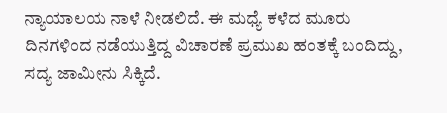ನ್ಯಾಯಾಲಯ ನಾಳೆ ನೀಡಲಿದೆ. ಈ ಮಧ್ಯೆ ಕಳೆದ ಮೂರು ದಿನಗಳಿಂದ ನಡೆಯುತ್ತಿದ್ದ ವಿಚಾರಣೆ ಪ್ರಮುಖ ಹಂತಕ್ಕೆ ಬಂದಿದ್ದು, ಸದ್ಯ ಜಾಮೀನು ಸಿಕ್ಕಿದೆ.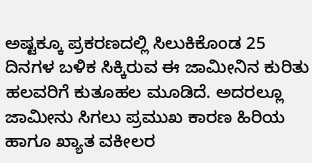ಅಷ್ಟಕ್ಕೂ ಪ್ರಕರಣದಲ್ಲಿ ಸಿಲುಕಿಕೊಂಡ 25 ದಿನಗಳ ಬಳಿಕ ಸಿಕ್ಕಿರುವ ಈ ಜಾಮೀನಿನ ಕುರಿತು ಹಲವರಿಗೆ ಕುತೂಹಲ ಮೂಡಿದೆ. ಅದರಲ್ಲೂ ಜಾಮೀನು ಸಿಗಲು ಪ್ರಮುಖ ಕಾರಣ ಹಿರಿಯ ಹಾಗೂ ಖ್ಯಾತ ವಕೀಲರ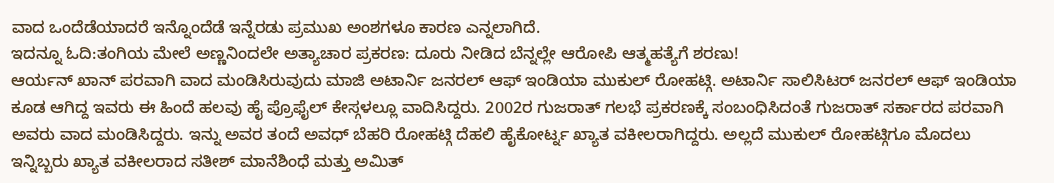ವಾದ ಒಂದೆಡೆಯಾದರೆ ಇನ್ನೊಂದೆಡೆ ಇನ್ನೆರಡು ಪ್ರಮುಖ ಅಂಶಗಳೂ ಕಾರಣ ಎನ್ನಲಾಗಿದೆ.
ಇದನ್ನೂ ಓದಿ:ತಂಗಿಯ ಮೇಲೆ ಅಣ್ಣನಿಂದಲೇ ಅತ್ಯಾಚಾರ ಪ್ರಕರಣ: ದೂರು ನೀಡಿದ ಬೆನ್ನಲ್ಲೇ ಆರೋಪಿ ಆತ್ಮಹತ್ಯೆಗೆ ಶರಣು!
ಆರ್ಯನ್ ಖಾನ್ ಪರವಾಗಿ ವಾದ ಮಂಡಿಸಿರುವುದು ಮಾಜಿ ಅಟಾರ್ನಿ ಜನರಲ್ ಆಫ್ ಇಂಡಿಯಾ ಮುಕುಲ್ ರೋಹಟ್ಗಿ. ಅಟಾರ್ನಿ ಸಾಲಿಸಿಟರ್ ಜನರಲ್ ಆಫ್ ಇಂಡಿಯಾ ಕೂಡ ಆಗಿದ್ದ ಇವರು ಈ ಹಿಂದೆ ಹಲವು ಹೈ ಪ್ರೊಫೈಲ್ ಕೇಸ್ಗಳಲ್ಲೂ ವಾದಿಸಿದ್ದರು. 2002ರ ಗುಜರಾತ್ ಗಲಭೆ ಪ್ರಕರಣಕ್ಕೆ ಸಂಬಂಧಿಸಿದಂತೆ ಗುಜರಾತ್ ಸರ್ಕಾರದ ಪರವಾಗಿ ಅವರು ವಾದ ಮಂಡಿಸಿದ್ದರು. ಇನ್ನು ಅವರ ತಂದೆ ಅವಧ್ ಬೆಹರಿ ರೋಹಟ್ಗಿ ದೆಹಲಿ ಹೈಕೋರ್ಟ್ನ ಖ್ಯಾತ ವಕೀಲರಾಗಿದ್ದರು. ಅಲ್ಲದೆ ಮುಕುಲ್ ರೋಹಟ್ಗಿಗೂ ಮೊದಲು ಇನ್ನಿಬ್ಬರು ಖ್ಯಾತ ವಕೀಲರಾದ ಸತೀಶ್ ಮಾನೆಶಿಂಧೆ ಮತ್ತು ಅಮಿತ್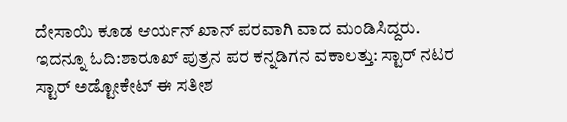ದೇಸಾಯಿ ಕೂಡ ಆರ್ಯನ್ ಖಾನ್ ಪರವಾಗಿ ವಾದ ಮಂಡಿಸಿದ್ದರು.
ಇದನ್ನೂ ಓದಿ:ಶಾರೂಖ್ ಪುತ್ರನ ಪರ ಕನ್ನಡಿಗನ ವಕಾಲತ್ತು: ಸ್ಟಾರ್ ನಟರ ಸ್ಟಾರ್ ಅಡ್ಟೋಕೇಟ್ ಈ ಸತೀಶ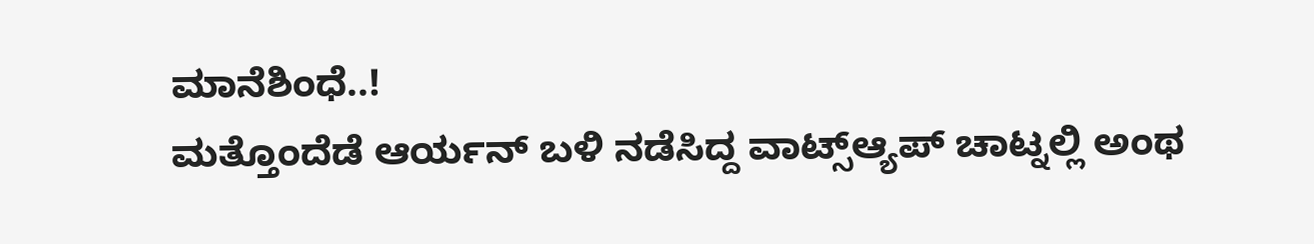ಮಾನೆಶಿಂಧೆ..!
ಮತ್ತೊಂದೆಡೆ ಆರ್ಯನ್ ಬಳಿ ನಡೆಸಿದ್ದ ವಾಟ್ಸ್ಆ್ಯಪ್ ಚಾಟ್ನಲ್ಲಿ ಅಂಥ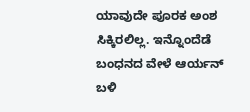ಯಾವುದೇ ಪೂರಕ ಅಂಶ ಸಿಕ್ಕಿರಲಿಲ್ಲ. ಇನ್ನೊಂದೆಡೆ ಬಂಧನದ ವೇಳೆ ಆರ್ಯನ್ ಬಳಿ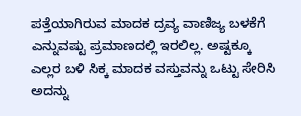ಪತ್ತೆಯಾಗಿರುವ ಮಾದಕ ದ್ರವ್ಯ ವಾಣಿಜ್ಯ ಬಳಕೆಗೆ ಎನ್ನುವಷ್ಟು ಪ್ರಮಾಣದಲ್ಲಿ ಇರಲಿಲ್ಲ. ಅಷ್ಟಕ್ಕೂ ಎಲ್ಲರ ಬಳಿ ಸಿಕ್ಕ ಮಾದಕ ವಸ್ತುವನ್ನು ಒಟ್ಟು ಸೇರಿಸಿ ಅದನ್ನು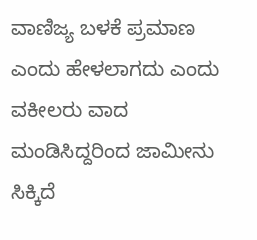ವಾಣಿಜ್ಯ ಬಳಕೆ ಪ್ರಮಾಣ ಎಂದು ಹೇಳಲಾಗದು ಎಂದು ವಕೀಲರು ವಾದ ಮಂಡಿಸಿದ್ದರಿಂದ ಜಾಮೀನು ಸಿಕ್ಕಿದೆ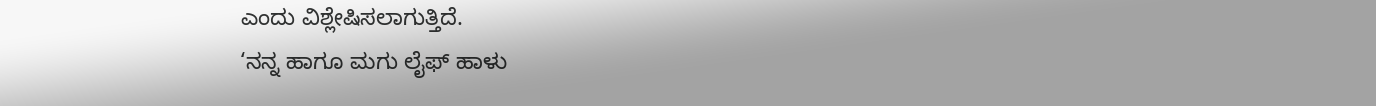ಎಂದು ವಿಶ್ಲೇಷಿಸಲಾಗುತ್ತಿದೆ.
‘ನನ್ನ ಹಾಗೂ ಮಗು ಲೈಫ್ ಹಾಳು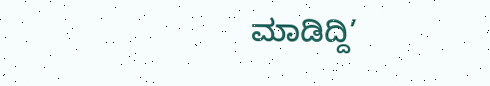ಮಾಡಿದ್ದಿ’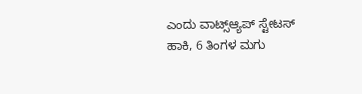ಎಂದು ವಾಟ್ಸ್ಆ್ಯಪ್ ಸ್ಟೇಟಸ್ ಹಾಕಿ, 6 ತಿಂಗಳ ಮಗು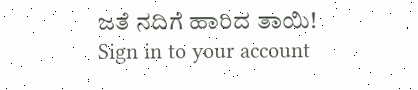ಜತೆ ನದಿಗೆ ಹಾರಿದ ತಾಯಿ!
Sign in to your account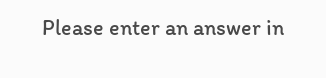Please enter an answer in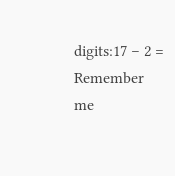digits:17 − 2 =
Remember me